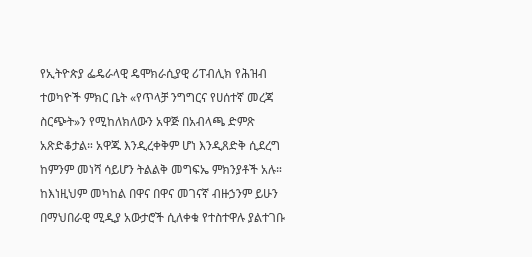የኢትዮጵያ ፌዴራላዊ ዴሞክራሲያዊ ሪፐብሊክ የሕዝብ ተወካዮች ምክር ቤት «የጥላቻ ንግግርና የሀሰተኛ መረጃ ስርጭት»ን የሚከለክለውን አዋጅ በአብላጫ ድምጽ አጽድቆታል። አዋጁ እንዲረቀቅም ሆነ እንዲጸድቅ ሲደረግ ከምንም መነሻ ሳይሆን ትልልቅ መግፍኤ ምክንያቶች አሉ።
ከእነዚህም መካከል በዋና በዋና መገናኛ ብዙኃንም ይሁን በማህበራዊ ሚዲያ አውታሮች ሲለቀቁ የተስተዋሉ ያልተገቡ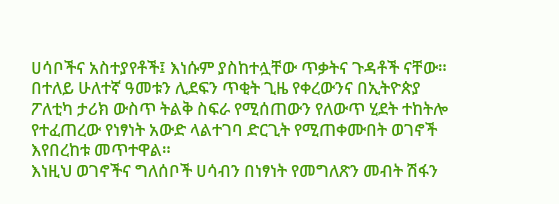ሀሳቦችና አስተያየቶች፤ እነሱም ያስከተሏቸው ጥቃትና ጉዳቶች ናቸው።
በተለይ ሁለተኛ ዓመቱን ሊደፍን ጥቂት ጊዜ የቀረውንና በኢትዮጵያ ፖለቲካ ታሪክ ውስጥ ትልቅ ስፍራ የሚሰጠውን የለውጥ ሂደት ተከትሎ የተፈጠረው የነፃነት አውድ ላልተገባ ድርጊት የሚጠቀሙበት ወገኖች እየበረከቱ መጥተዋል።
እነዚህ ወገኖችና ግለሰቦች ሀሳብን በነፃነት የመግለጽን መብት ሽፋን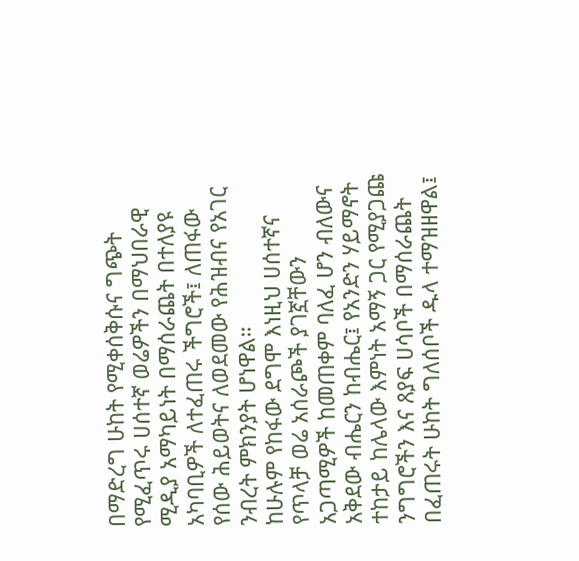በማድረግ ሁከት የሚቀሰቅሱና ግጭት የሚፈጥሩ ሀሰተኛ ወሬዎችን በማህበራዊ ሚዲያ አማካይነት በማሰራጨት በተለያዩ አካባቢዎች ለተፈጠሩ ችግሮች፤ ለጠፋው የሰው ሕይወትና ለወደመው የሕዝብና የአገር ንብረት ምክንያት ሆነዋል።
ከሁሉም የከፋው ደግሞ እነዚህ ሀሰተኛና የጥላቻ ወሬ አሰራጮች ያገኟቸውን አጋጣሚዎች ከመጠቀም ባለፈ ሆን ብለውና አቅደው ብሔርን ከብሔር፤ የአንድን ሃይማኖት ተከታይ ከሌላው እምነት አማኝ ጋር የሚያጋጩ ንግግሮችን እና ጸያፍ ሀሳቦች በማሰራጨት በፈጠሩት ሁከት ግለሰቦች ዱላ ተማዝዘዋል፤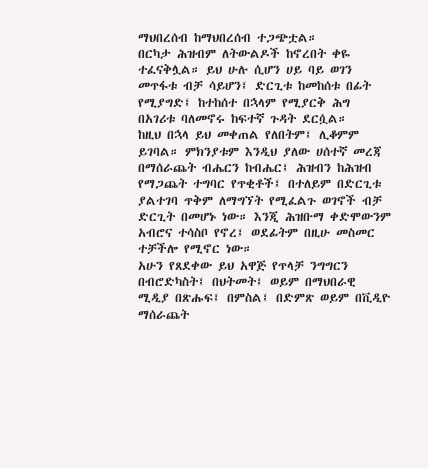ማህበረሰብ ከማህበረሰብ ተጋጭቷል።
በርካታ ሕዝብም ለትውልዶች ከኖረበት ቀዬ ተፈናቅሏል። ይህ ሁሉ ሲሆን ሀይ ባይ ወገን መጥፋቱ ብቻ ሳይሆን፤ ድርጊቱ ከመከሰቱ በፊት የሚያግድ፤ ከተከሰተ በኋላም የሚያርቅ ሕግ በአገሪቱ ባለመኖሩ ከፍተኛ ጉዳት ደርሷል።
ከዚህ በኋላ ይህ መቀጠል የለበትም፤ ሊቆምም ይገባል። ምክንያቱም እንዲህ ያለው ሀሰተኛ መረጃ በማሰራጨት ብሔርን ከብሔር፤ ሕዝብን ከሕዝብ የማጋጨት ተግባር የጥቂቶች፤ በተለይም በድርጊቱ ያልተገባ ጥቅም ለማግኘት የሚፈልጉ ወገኖች ብቻ ድርጊት በመሆኑ ነው። እንጂ ሕዝቡማ ቀድሞውንም አብሮና ተሳስቦ የኖረ፤ ወደፊትም በዚሁ መስመር ተቻችሎ የሚኖር ነው።
አሁን የጸደቀው ይህ አዋጅ የጥላቻ ንግግርን በብሮድካስት፤ በህትመት፤ ወይም በማህበራዊ ሚዲያ በጽሑፍ፤ በምስል፤ በድምጽ ወይም በቪዲዮ ማሰራጨት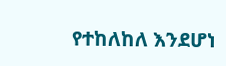የተከለከለ እንደሆነ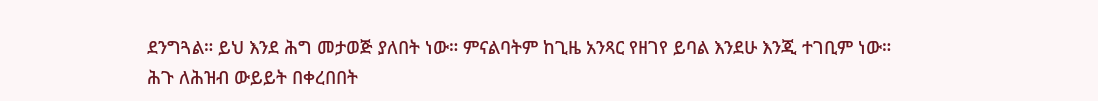ደንግጓል። ይህ እንደ ሕግ መታወጅ ያለበት ነው። ምናልባትም ከጊዜ አንጻር የዘገየ ይባል እንደሁ እንጂ ተገቢም ነው።
ሕጉ ለሕዝብ ውይይት በቀረበበት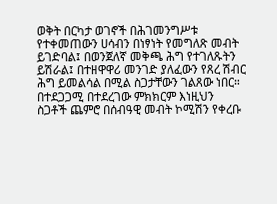ወቅት በርካታ ወገኖች በሕገመንግሥቱ የተቀመጠውን ሀሳብን በነፃነት የመግለጽ መብት ይገድባል፤ በወንጀለኛ መቅጫ ሕግ የተገለጹትን ይሽራል፤ በተዘዋዋሪ መንገድ ያለፈውን የጸረ ሽብር ሕግ ይመልሳል በሚል ስጋታቸውን ገልጸው ነበር። በተደጋጋሚ በተደረገው ምክክርም እነዚህን ስጋቶች ጨምሮ በሰብዓዊ መብት ኮሚሽን የቀረቡ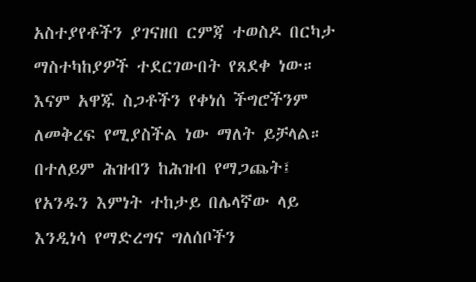አስተያየቶችን ያገናዘበ ርምጃ ተወስዶ በርካታ ማስተካከያዎች ተደርገውበት የጸደቀ ነው። እናም አዋጁ ስጋቶችን የቀነሰ ችግሮችንም ለመቅረፍ የሚያስችል ነው ማለት ይቻላል።
በተለይም ሕዝብን ከሕዝብ የማጋጨት፤ የአንዱን እምነት ተከታይ በሌላኛው ላይ እንዲነሳ የማድረግና ግለሰቦችን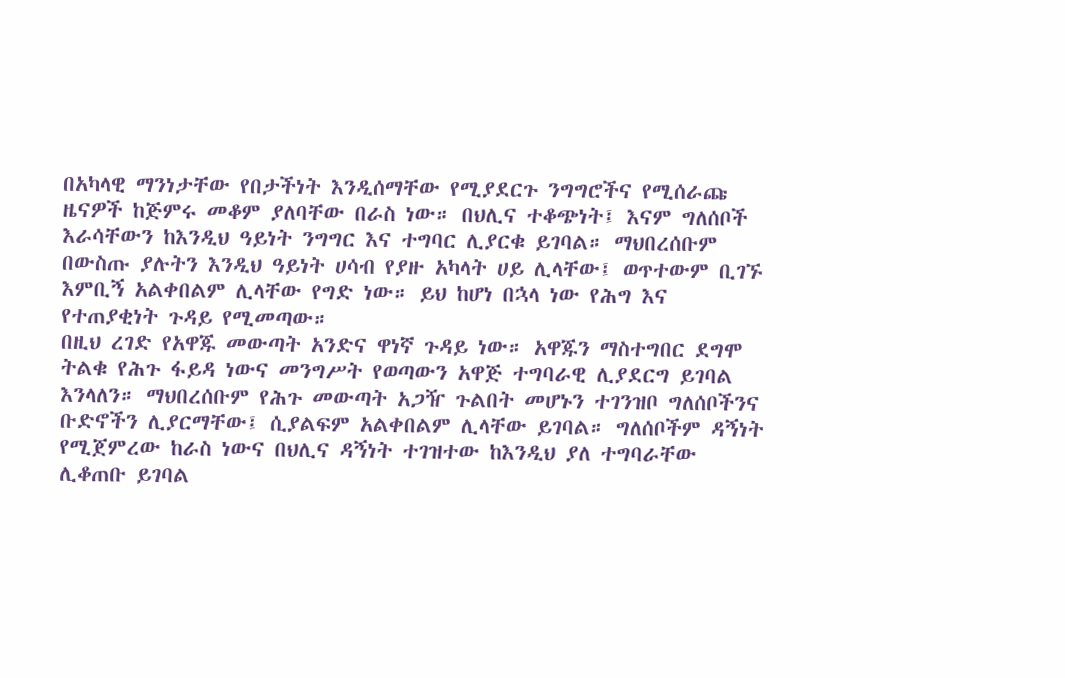በአካላዊ ማንነታቸው የበታችነት እንዲሰማቸው የሚያደርጉ ንግግሮችና የሚሰራጩ ዜናዎች ከጅምሩ መቆም ያለባቸው በራስ ነው። በህሊና ተቆጭነት፤ እናም ግለሰቦች እራሳቸውን ከእንዲህ ዓይነት ንግግር እና ተግባር ሊያርቁ ይገባል። ማህበረሰቡም በውስጡ ያሉትን እንዲህ ዓይነት ሀሳብ የያዙ አካላት ሀይ ሊላቸው፤ ወጥተውም ቢገኙ እምቢኝ አልቀበልም ሊላቸው የግድ ነው። ይህ ከሆነ በኋላ ነው የሕግ እና የተጠያቂነት ጉዳይ የሚመጣው።
በዚህ ረገድ የአዋጁ መውጣት አንድና ዋነኛ ጉዳይ ነው። አዋጁን ማስተግበር ደግሞ ትልቁ የሕጉ ፋይዳ ነውና መንግሥት የወጣውን አዋጅ ተግባራዊ ሊያደርግ ይገባል እንላለን። ማህበረሰቡም የሕጉ መውጣት አጋዥ ጉልበት መሆኑን ተገንዝቦ ግለሰቦችንና ቡድኖችን ሊያርማቸው፤ ሲያልፍም አልቀበልም ሊላቸው ይገባል። ግለሰቦችም ዳኝነት የሚጀምረው ከራስ ነውና በህሊና ዳኝነት ተገዝተው ከእንዲህ ያለ ተግባራቸው ሊቆጠቡ ይገባል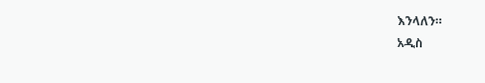እንላለን።
አዲስ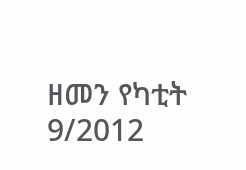ዘመን የካቲት 9/2012